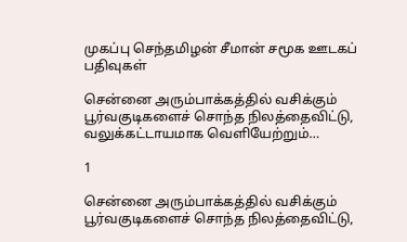முகப்பு செந்தமிழன் சீமான் சமூக ஊடகப் பதிவுகள்

சென்னை அரும்பாக்கத்தில் வசிக்கும் பூர்வகுடிகளைச் சொந்த நிலத்தைவிட்டு, வலுக்கட்டாயமாக வெளியேற்றும்…

1

சென்னை அரும்பாக்கத்தில் வசிக்கும் பூர்வகுடிகளைச் சொந்த நிலத்தைவிட்டு,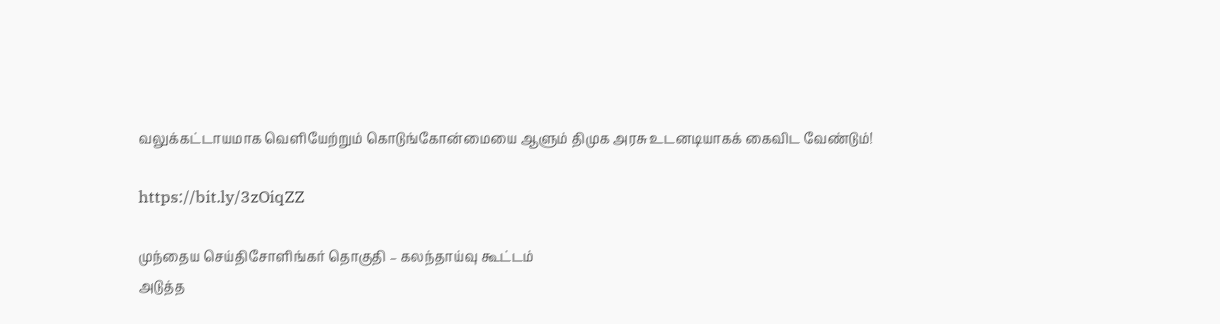வலுக்கட்டாயமாக வெளியேற்றும் கொடுங்கோன்மையை ஆளும் திமுக அரசு உடனடியாகக் கைவிட வேண்டும்!

https://bit.ly/3zOiqZZ

முந்தைய செய்திசோளிங்கர் தொகுதி – கலந்தாய்வு கூட்டம்
அடுத்த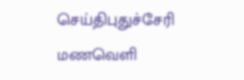செய்திபுதுச்சேரி மணவெளி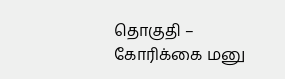தொகுதி – கோரிக்கை மனு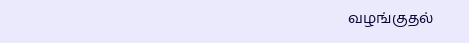வழங்குதல்